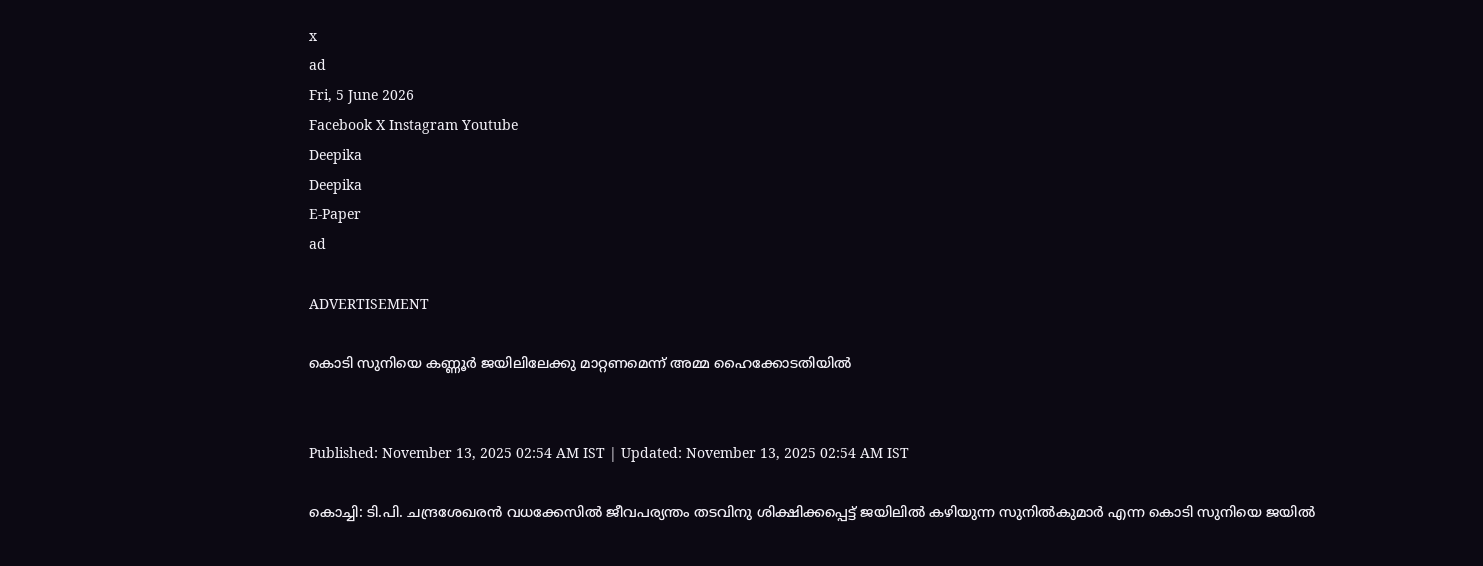x
ad
Fri, 5 June 2026
Facebook X Instagram Youtube
Deepika
Deepika
E-Paper
ad

ADVERTISEMENT

കൊടി സുനിയെ കണ്ണൂർ ജയിലിലേക്കു മാറ്റണമെന്ന് അമ്മ ഹൈക്കോടതിയില്‍


Published: November 13, 2025 02:54 AM IST | Updated: November 13, 2025 02:54 AM IST

കൊച്ചി: ടി.പി. ചന്ദ്രശേഖരന്‍ വധക്കേസില്‍ ജീവപര്യന്തം തടവിനു ശിക്ഷിക്കപ്പെട്ട് ജയിലില്‍ കഴിയുന്ന സുനില്‍കുമാര്‍ എന്ന കൊടി സുനിയെ ജയില്‍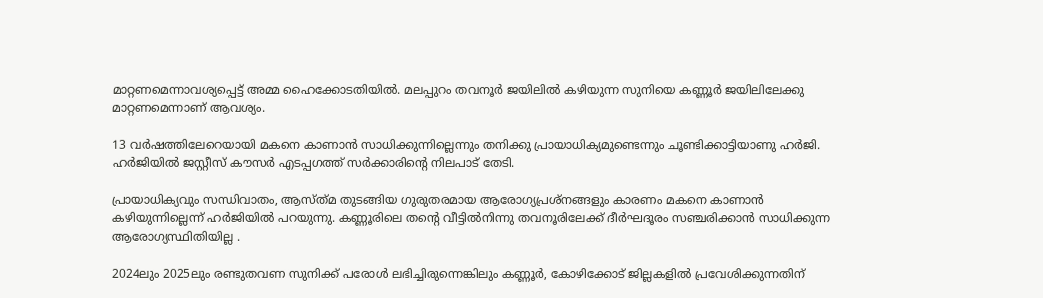മാറ്റണമെന്നാവശ്യപ്പെട്ട് അമ്മ ഹൈക്കോടതിയില്‍. മലപ്പുറം തവനൂര്‍ ജയിലില്‍ കഴിയുന്ന സുനിയെ കണ്ണൂര്‍ ജയിലിലേക്കു മാറ്റണമെന്നാണ് ആവശ്യം.

13 വര്‍ഷത്തിലേറെയായി മകനെ കാണാന്‍ സാധിക്കുന്നില്ലെന്നും തനിക്കു പ്രായാധിക്യമുണ്ടെന്നും ചൂണ്ടിക്കാട്ടിയാണു ഹര്‍ജി. ഹര്‍ജിയില്‍ ജസ്റ്റീസ് കൗസര്‍ എടപ്പഗത്ത് സര്‍ക്കാരിന്‍റെ നിലപാട് തേടി.

പ്രായാധിക്യവും സന്ധിവാതം, ആസ്ത്‌മ തുടങ്ങിയ ഗുരുതരമായ ആരോഗ്യപ്രശ്‌നങ്ങളും കാരണം മകനെ കാണാന്‍ കഴിയുന്നില്ലെന്ന് ഹര്‍ജിയില്‍ പറയുന്നു. കണ്ണൂരിലെ തന്‍റെ വീട്ടില്‍നിന്നു തവനൂരിലേക്ക് ദീര്‍ഘദൂരം സഞ്ചരിക്കാന്‍ സാധിക്കുന്ന ആരോഗ്യസ്ഥിതിയില്ല .

2024ലും 2025ലും രണ്ടുതവണ സുനിക്ക് പരോള്‍ ലഭിച്ചിരുന്നെങ്കിലും കണ്ണൂര്‍, കോഴിക്കോട് ജില്ലകളില്‍ പ്രവേശിക്കുന്നതിന്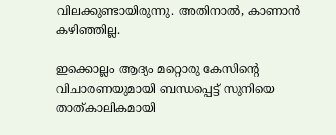വിലക്കുണ്ടായിരുന്നു. അതിനാല്‍, കാണാന്‍ കഴിഞ്ഞില്ല.

ഇക്കൊല്ലം ആദ്യം മറ്റൊരു കേസിന്‍റെ വിചാരണയുമായി ബന്ധപ്പെട്ട് സുനിയെ താത്കാലികമായി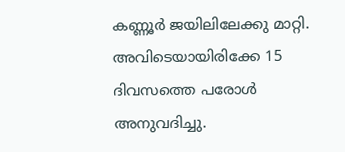കണ്ണൂര്‍ ജയിലിലേക്കു മാറ്റി. അവിടെയായിരിക്കേ 15 ദിവസത്തെ പരോള്‍ അനുവദിച്ചു.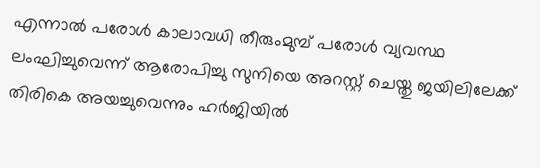എന്നാല്‍ പരോൾ കാലാവധി തീരുംമുമ്പ് പരോള്‍ വ്യവസ്ഥ ലംഘിച്ചുവെന്ന് ആരോപിച്ചു സുനിയെ അറസ്റ്റ് ചെയ്തു ജയിലിലേക്ക് തിരികെ അയച്ചുവെന്നും ഹര്‍ജിയില്‍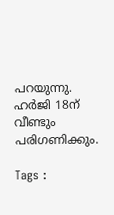പറയുന്നു. ഹര്‍ജി 18ന് വീണ്ടും പരിഗണിക്കും.

Tags :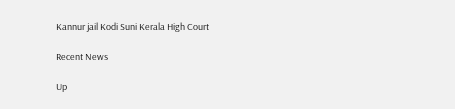Kannur jail Kodi Suni Kerala High Court

Recent News

Up